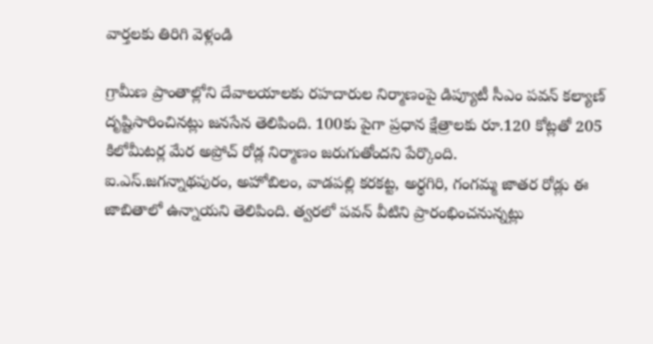వార్తలకు తిరిగి వెళ్లండి

గ్రామీణ ప్రాంతాల్లోని దేవాలయాలకు రహదారుల నిర్మాణంపై డిప్యూటీ సీఎం పవన్ కల్యాణ్ దృష్టిసారించినట్లు జనసేన తెలిపింది. 100కు పైగా ప్రధాన క్షేత్రాలకు రూ.120 కోట్లతో 205 కిలోమీటర్ల మేర అప్రోచ్ రోడ్ల నిర్మాణం జరుగుతోందని పేర్కొంది.
ఐ.ఎస్.జగన్నాథపురం, అహోబిలం, వాడపల్లి కరకట్ట, అర్థగిరి, గంగమ్మ జాతర రోడ్లు ఈ జాబితాలో ఉన్నాయని తెలిపింది. త్వరలో పవన్ వీటిని ప్రారంభించనున్నట్లు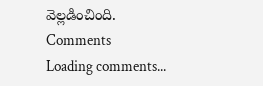వెల్లడించింది.
Comments
Loading comments...